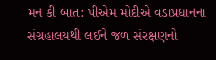મન કી બાત: પીએમ મોદીએ વડાપ્રધાનના સંગ્રહાલયથી લઈને જળ સંરક્ષણનો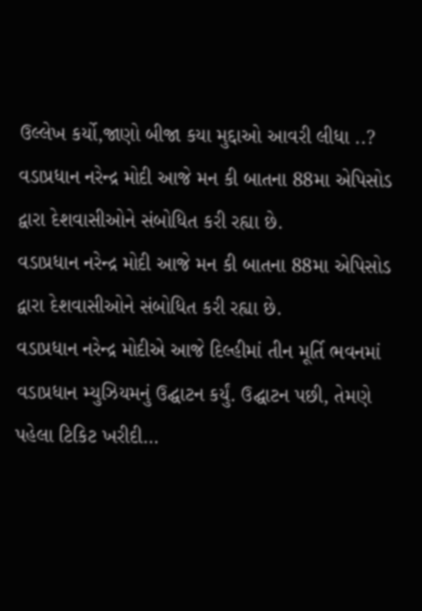ઉલ્લેખ કર્યો,જાણો બીજા કયા મુદ્દાઓ આવરી લીધા ..?
વડાપ્રધાન નરેન્દ્ર મોદી આજે મન કી બાતના 88મા એપિસોડ દ્વારા દેશવાસીઓને સંબોધિત કરી રહ્યા છે.
વડાપ્રધાન નરેન્દ્ર મોદી આજે મન કી બાતના 88મા એપિસોડ દ્વારા દેશવાસીઓને સંબોધિત કરી રહ્યા છે.
વડાપ્રધાન નરેન્દ્ર મોદીએ આજે દિલ્હીમાં તીન મૂર્તિ ભવનમાં વડાપ્રધાન મ્યુઝિયમનું ઉદ્ઘાટન કર્યું. ઉદ્ઘાટન પછી, તેમણે પહેલા ટિકિટ ખરીદી…